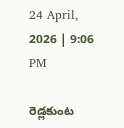24 April, 2026 | 9:06 PM

రెడ్లకుంట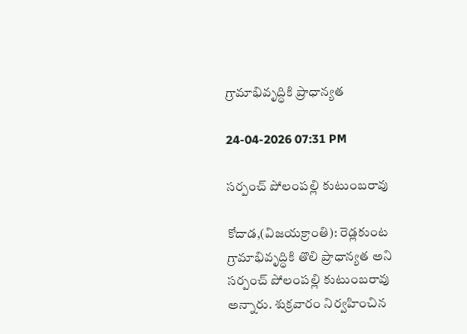గ్రామాభివృద్ధికి ప్రాధాన్యత

24-04-2026 07:31 PM

సర్పంచ్ పోలంపల్లి కుటుంబరావు

కోదాడ,(విజయక్రాంతి): రెడ్లకుంట గ్రామాభివృద్ధికి తొలి ప్రాధాన్యత అని సర్పంచ్ పోలంపల్లి కుటుంబరావు అన్నారు. శుక్రవారం నిర్వహించిన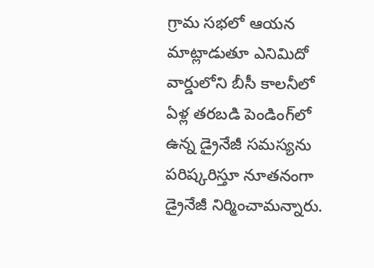గ్రామ సభలో ఆయన మాట్లాడుతూ ఎనిమిదో వార్డులోని బీసీ కాలనీలో ఏళ్ల తరబడి పెండింగ్‌లో ఉన్న డ్రైనేజీ సమస్యను పరిష్కరిస్తూ నూతనంగా డ్రైనేజీ నిర్మించామన్నారు.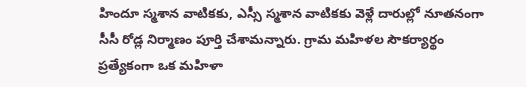హిందూ స్మశాన వాటికకు, ఎస్సీ స్మశాన వాటికకు వెళ్లే దారుల్లో నూతనంగా సీసీ రోడ్ల నిర్మాణం పూర్తి చేశామన్నారు. గ్రామ మహిళల సౌకర్యార్థం ప్రత్యేకంగా ఒక మహిళా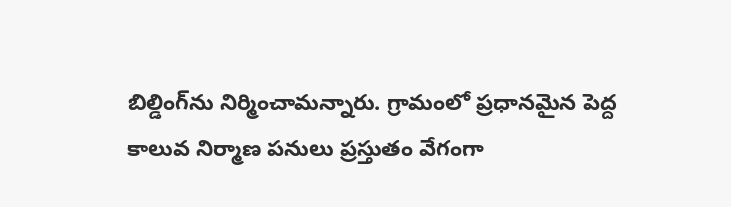బిల్డింగ్‌ను నిర్మించామన్నారు. గ్రామంలో ప్రధానమైన పెద్ద కాలువ నిర్మాణ పనులు ప్రస్తుతం వేగంగా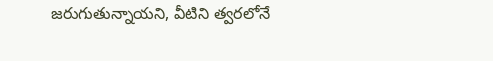జరుగుతున్నాయని, వీటిని త్వరలోనే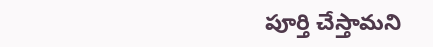పూర్తి చేస్తామని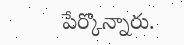పేర్కొన్నారు.